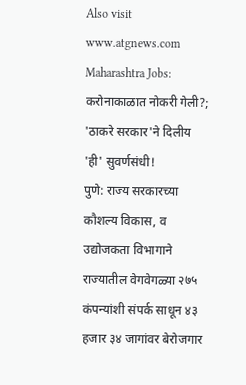Also visit www.atgnews.com
Maharashtra Jobs: करोनाकाळात नोकरी गेली?; 'ठाकरे सरकार'ने दिलीय 'ही' सुवर्णसंधी!
पुणे: राज्य सरकारच्या कौशल्य विकास, व उद्योजकता विभागाने राज्यातील वेगवेगळ्या २७५ कंपन्यांशी संपर्क साधून ४३ हजार ३४ जागांवर बेरोजगार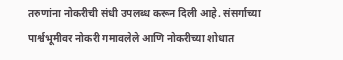तरुणांना नोकरीची संधी उपलब्ध करून दिली आहे. संसर्गाच्या पार्श्वभूमीवर नोकरी गमावलेले आणि नोकरीच्या शोधात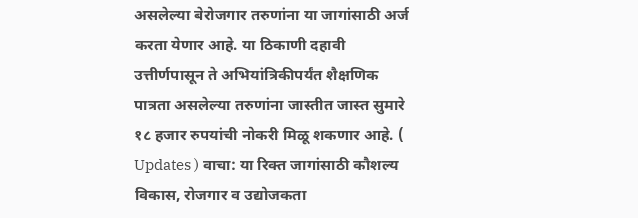असलेल्या बेरोजगार तरुणांना या जागांसाठी अर्ज करता येणार आहे. या ठिकाणी दहावी उत्तीर्णपासून ते अभियांत्रिकीपर्यंत शैक्षणिक पात्रता असलेल्या तरुणांना जास्तीत जास्त सुमारे १८ हजार रुपयांची नोकरी मिळू शकणार आहे. ( Updates ) वाचा: या रिक्त जागांसाठी कौशल्य विकास, रोजगार व उद्योजकता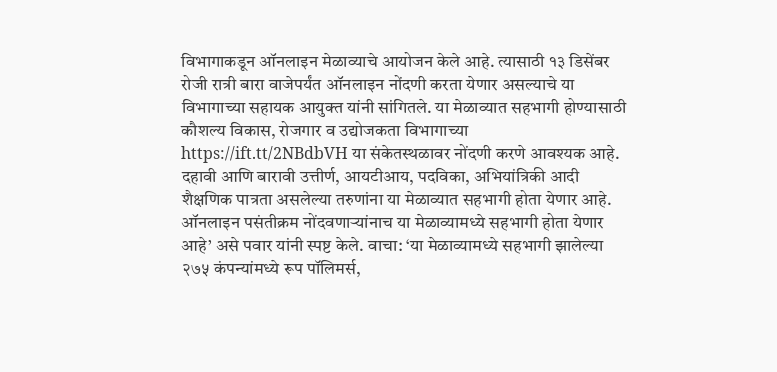विभागाकडून ऑनलाइन मेळाव्याचे आयोजन केले आहे. त्यासाठी १३ डिसेंबर रोजी रात्री बारा वाजेपर्यंत ऑनलाइन नोंदणी करता येणार असल्याचे या विभागाच्या सहायक आयुक्त यांनी सांगितले. या मेळाव्यात सहभागी होण्यासाठी कौशल्य विकास, रोजगार व उद्योजकता विभागाच्या https://ift.tt/2NBdbVH या संकेतस्थळावर नोंदणी करणे आवश्यक आहे. दहावी आणि बारावी उत्तीर्ण, आयटीआय, पदविका, अभियांत्रिकी आदी शैक्षणिक पात्रता असलेल्या तरुणांना या मेळाव्यात सहभागी होता येणार आहे. ऑनलाइन पसंतीक्रम नोंदवणाऱ्यांनाच या मेळाव्यामध्ये सहभागी होता येणार आहे’ असे पवार यांनी स्पष्ट केले. वाचा: ‘या मेळाव्यामध्ये सहभागी झालेल्या २७५ कंपन्यांमध्ये रूप पॉलिमर्स,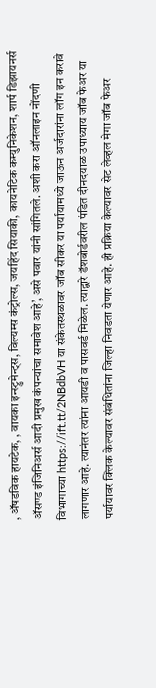, ॲषडविक हायटेक, , वायका इन्स्ट्रुमेन्ट्स, विल्यम्स कंट्रोल्स, जयहिंद सियाकी, कायनेटिक कम्युनिकेशन, शार्प डिझायनर्स ॲसण्ड इंजिनिअर्स आदी प्रमुख कंपन्यांचा समावेश आहे’, असे पवार यांनी सांगितले. अशी करा ऑनलाइन नोंदणी विभागाच्या https://ift.tt/2NBdbVH या संकेतस्थळावर जॉब सीकर या पर्यायामध्ये जाऊन अर्जदारांना लॉग इन करावे लागणार आहे. त्यानंतर त्यांना आयडी व पासवर्ड मिळेल. त्याद्वारे डॅशबोर्डवरील पंडित दीनदयाळ उपाध्याय जॉब फेअर या पर्यायावर क्लिक केल्यावर संबंधितांना जिल्हा निवडता येणार आहे. ही प्रक्रिया केल्यावर सेट लेव्हल मेगा जॉब फेअर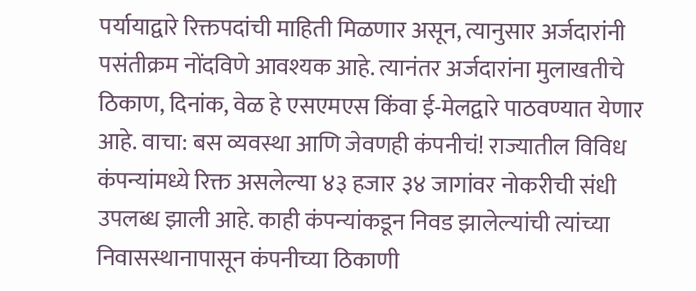पर्यायाद्वारे रिक्तपदांची माहिती मिळणार असून, त्यानुसार अर्जदारांनी पसंतीक्रम नोंदविणे आवश्यक आहे. त्यानंतर अर्जदारांना मुलाखतीचे ठिकाण, दिनांक, वेळ हे एसएमएस किंवा ई-मेलद्वारे पाठवण्यात येणार आहे. वाचा: बस व्यवस्था आणि जेवणही कंपनीचं! राज्यातील विविध कंपन्यांमध्ये रिक्त असलेल्या ४३ हजार ३४ जागांवर नोकरीची संधी उपलब्ध झाली आहे. काही कंपन्यांकडून निवड झालेल्यांची त्यांच्या निवासस्थानापासून कंपनीच्या ठिकाणी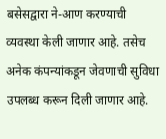बसेसद्वारा ने-आण करण्याची व्यवस्था केली जाणार आहे. तसेच अनेक कंपन्यांकडून जेवणाची सुविधा उपलब्ध करून दिली जाणार आहे.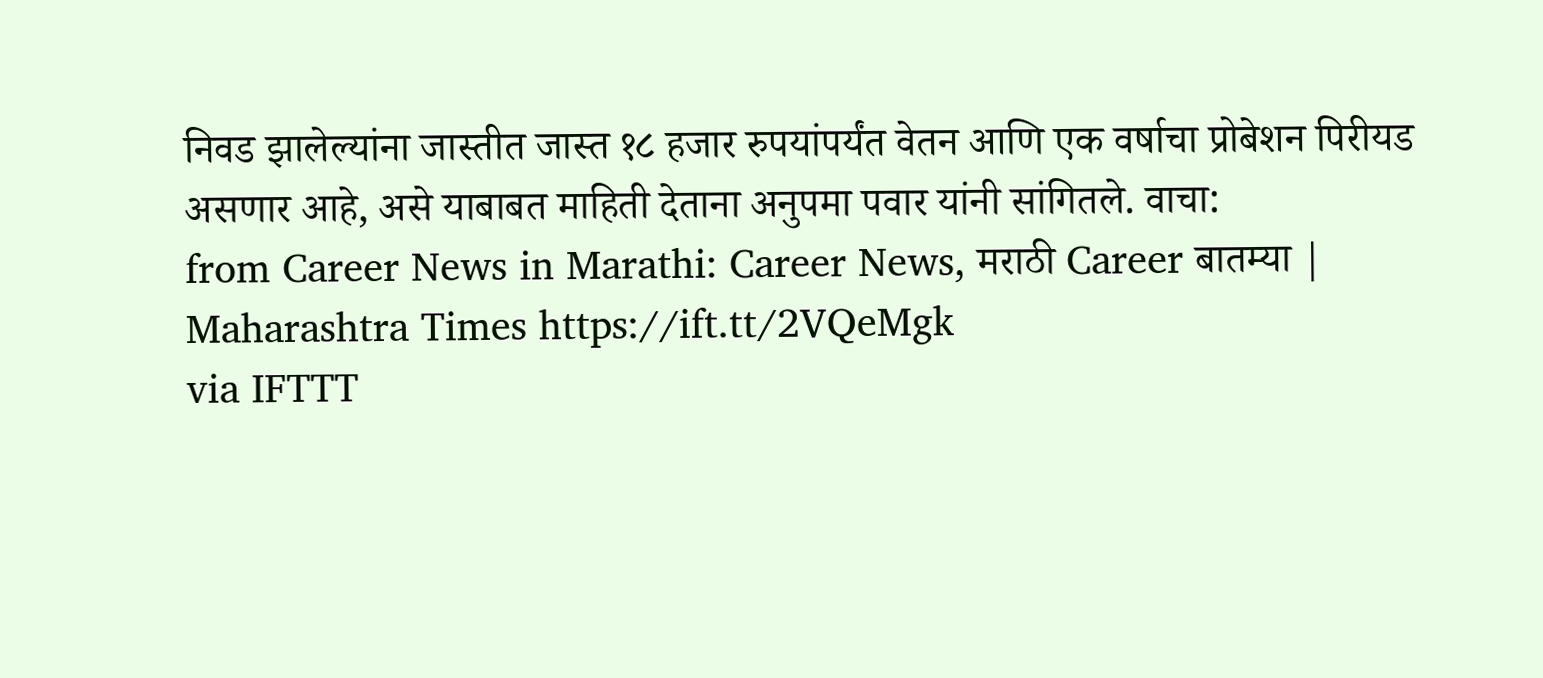निवड झालेल्यांना जास्तीत जास्त १८ हजार रुपयांपर्यंत वेतन आणि एक वर्षाचा प्रोबेशन पिरीयड असणार आहे, असे याबाबत माहिती देताना अनुपमा पवार यांनी सांगितले. वाचा:
from Career News in Marathi: Career News, मराठी Career बातम्या | Maharashtra Times https://ift.tt/2VQeMgk
via IFTTT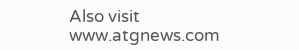Also visit www.atgnews.com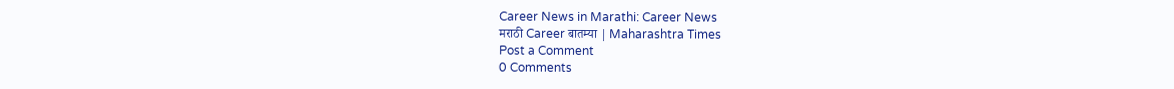Career News in Marathi: Career News
मराठी Career बातम्या | Maharashtra Times
Post a Comment
0 Comments